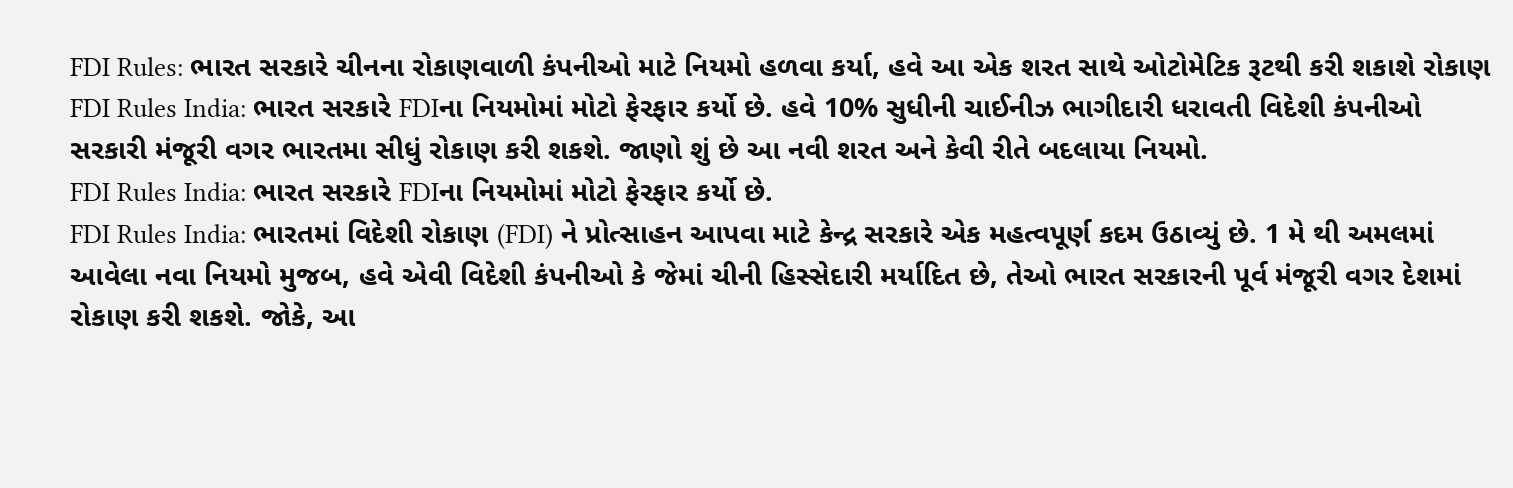FDI Rules: ભારત સરકારે ચીનના રોકાણવાળી કંપનીઓ માટે નિયમો હળવા કર્યા, હવે આ એક શરત સાથે ઓટોમેટિક રૂટથી કરી શકાશે રોકાણ
FDI Rules India: ભારત સરકારે FDIના નિયમોમાં મોટો ફેરફાર કર્યો છે. હવે 10% સુધીની ચાઈનીઝ ભાગીદારી ધરાવતી વિદેશી કંપનીઓ સરકારી મંજૂરી વગર ભારતમા સીધું રોકાણ કરી શકશે. જાણો શું છે આ નવી શરત અને કેવી રીતે બદલાયા નિયમો.
FDI Rules India: ભારત સરકારે FDIના નિયમોમાં મોટો ફેરફાર કર્યો છે.
FDI Rules India: ભારતમાં વિદેશી રોકાણ (FDI) ને પ્રોત્સાહન આપવા માટે કેન્દ્ર સરકારે એક મહત્વપૂર્ણ કદમ ઉઠાવ્યું છે. 1 મે થી અમલમાં આવેલા નવા નિયમો મુજબ, હવે એવી વિદેશી કંપનીઓ કે જેમાં ચીની હિસ્સેદારી મર્યાદિત છે, તેઓ ભારત સરકારની પૂર્વ મંજૂરી વગર દેશમાં રોકાણ કરી શકશે. જોકે, આ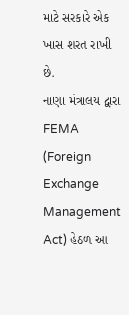માટે સરકારે એક ખાસ શરત રાખી છે.
નાણા મંત્રાલય દ્વારા FEMA (Foreign Exchange Management Act) હેઠળ આ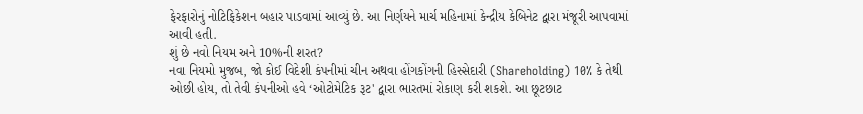ફેરફારોનું નોટિફિકેશન બહાર પાડવામાં આવ્યું છે. આ નિર્ણયને માર્ચ મહિનામાં કેન્દ્રીય કેબિનેટ દ્વારા મંજૂરી આપવામાં આવી હતી.
શું છે નવો નિયમ અને 10%ની શરત?
નવા નિયમો મુજબ, જો કોઈ વિદેશી કંપનીમાં ચીન અથવા હોંગકોંગની હિસ્સેદારી (Shareholding) 10% કે તેથી ઓછી હોય, તો તેવી કંપનીઓ હવે ‘ઓટોમેટિક રૂટ' દ્વારા ભારતમાં રોકાણ કરી શકશે. આ છૂટછાટ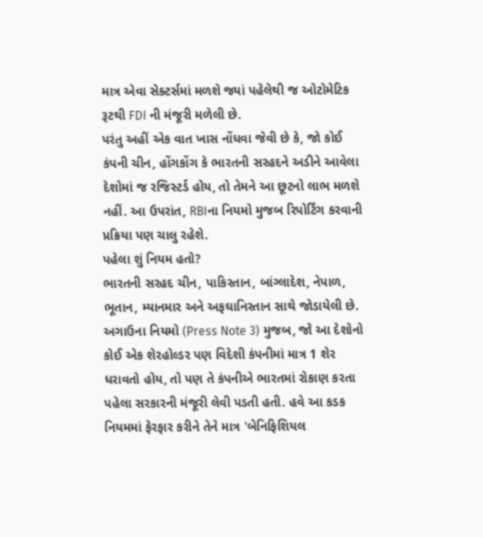માત્ર એવા સેક્ટર્સમાં મળશે જ્યાં પહેલેથી જ ઓટોમેટિક રૂટથી FDI ની મંજૂરી મળેલી છે.
પરંતુ અહીં એક વાત ખાસ નોંધવા જેવી છે કે, જો કોઈ કંપની ચીન, હોંગકોંગ કે ભારતની સરહદને અડીને આવેલા દેશોમાં જ રજિસ્ટર્ડ હોય, તો તેમને આ છૂટનો લાભ મળશે નહીં. આ ઉપરાંત, RBIના નિયમો મુજબ રિપોર્ટિંગ કરવાની પ્રક્રિયા પણ ચાલુ રહેશે.
પહેલા શું નિયમ હતો?
ભારતની સરહદ ચીન, પાકિસ્તાન, બાંગ્લાદેશ, નેપાળ, ભૂતાન, મ્યાનમાર અને અફઘાનિસ્તાન સાથે જોડાયેલી છે. અગાઉના નિયમો (Press Note 3) મુજબ, જો આ દેશોનો કોઈ એક શેરહોલ્ડર પણ વિદેશી કંપનીમાં માત્ર 1 શેર ધરાવતો હોય, તો પણ તે કંપનીએ ભારતમાં રોકાણ કરતા પહેલા સરકારની મંજૂરી લેવી પડતી હતી. હવે આ કડક નિયમમાં ફેરફાર કરીને તેને માત્ર 'બેનિફિશિયલ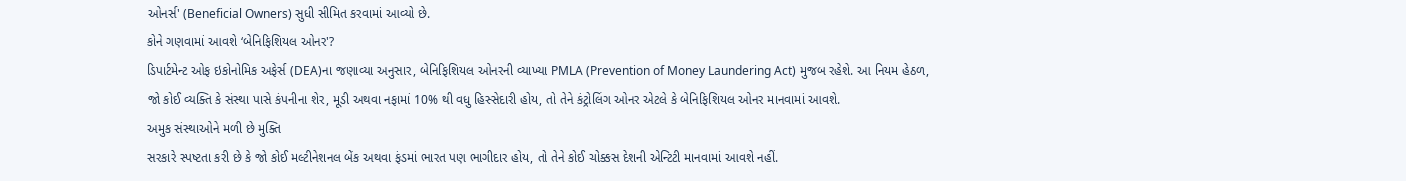ઓનર્સ' (Beneficial Owners) સુધી સીમિત કરવામાં આવ્યો છે.
કોને ગણવામાં આવશે ‘બેનિફિશિયલ ઓનર'?
ડિપાર્ટમેન્ટ ઓફ ઇકોનોમિક અફેર્સ (DEA)ના જણાવ્યા અનુસાર, બેનિફિશિયલ ઓનરની વ્યાખ્યા PMLA (Prevention of Money Laundering Act) મુજબ રહેશે. આ નિયમ હેઠળ, જો કોઈ વ્યક્તિ કે સંસ્થા પાસે કંપનીના શેર, મૂડી અથવા નફામાં 10% થી વધુ હિસ્સેદારી હોય, તો તેને કંટ્રોલિંગ ઓનર એટલે કે બેનિફિશિયલ ઓનર માનવામાં આવશે.
અમુક સંસ્થાઓને મળી છે મુક્તિ
સરકારે સ્પષ્ટતા કરી છે કે જો કોઈ મલ્ટીનેશનલ બેંક અથવા ફંડમાં ભારત પણ ભાગીદાર હોય, તો તેને કોઈ ચોક્કસ દેશની એન્ટિટી માનવામાં આવશે નહીં.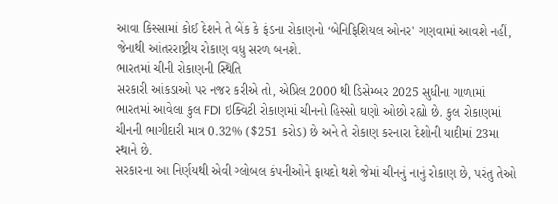આવા કિસ્સામાં કોઈ દેશને તે બેંક કે ફંડના રોકાણનો ‘બેનિફિશિયલ ઓનર' ગણવામાં આવશે નહીં, જેનાથી આંતરરાષ્ટ્રીય રોકાણ વધુ સરળ બનશે.
ભારતમાં ચીની રોકાણની સ્થિતિ
સરકારી આંકડાઓ પર નજર કરીએ તો, એપ્રિલ 2000 થી ડિસેમ્બર 2025 સુધીના ગાળામાં ભારતમાં આવેલા કુલ FDI ઇક્વિટી રોકાણમાં ચીનનો હિસ્સો ઘણો ઓછો રહ્યો છે. કુલ રોકાણમાં ચીનની ભાગીદારી માત્ર 0.32% ($251 કરોડ) છે અને તે રોકાણ કરનારા દેશોની યાદીમાં 23મા સ્થાને છે.
સરકારના આ નિર્ણયથી એવી ગ્લોબલ કંપનીઓને ફાયદો થશે જેમાં ચીનનું નાનું રોકાણ છે, પરંતુ તેઓ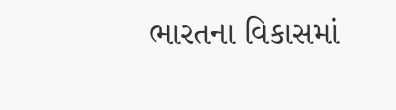ભારતના વિકાસમાં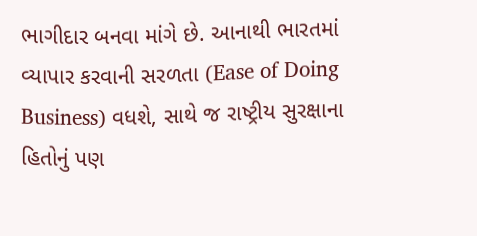ભાગીદાર બનવા માંગે છે. આનાથી ભારતમાં વ્યાપાર કરવાની સરળતા (Ease of Doing Business) વધશે, સાથે જ રાષ્ટ્રીય સુરક્ષાના હિતોનું પણ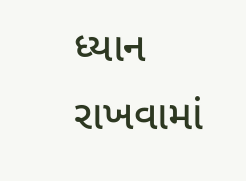ધ્યાન રાખવામાં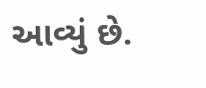આવ્યું છે.